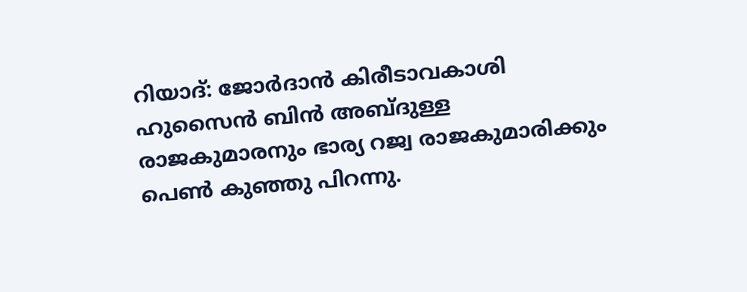റിയാദ്: ജോർദാൻ കിരീടാവകാശി ഹുസൈൻ ബിൻ അബ്ദുള്ള രാജകുമാരനും ഭാര്യ റജ്വ രാജകുമാരിക്കും പെൺ കുഞ്ഞു പിറന്നു.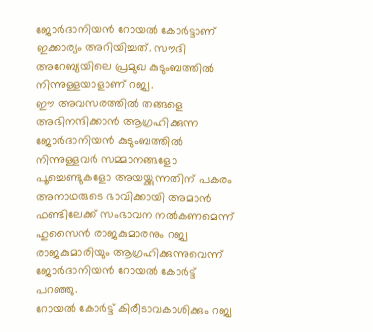ജോർദാനിയൻ റോയൽ കോർട്ടാണ് ഇക്കാര്യം അറിയിച്ചത്. സൗദി അറേബ്യയിലെ പ്രമുഖ കുടുംബത്തിൽ നിന്നുള്ളയാളാണ് റജ്വ.
ഈ അവസരത്തിൽ തങ്ങളെ അഭിനന്ദിക്കാൻ ആഗ്രഹിക്കുന്ന ജോർദാനിയൻ കുടുംബത്തിൽ നിന്നുള്ളവർ സമ്മാനങ്ങളോ പൂച്ചെണ്ടുകളോ അയയ്ക്കുന്നതിന് പകരം അനാഥരുടെ ഭാവിക്കായി അമാൻ ഫണ്ടിലേക്ക് സംഭാവന നൽകണമെന്ന് ഹുസൈൻ രാജകുമാരനും റജ്വ രാജകുമാരിയും ആഗ്രഹിക്കുന്നുവെന്ന് ജോർദാനിയൻ റോയൽ കോർട്ട് പറഞ്ഞു.
റോയൽ കോർട്ട് കിരീടാവകാശിക്കും റജ്വ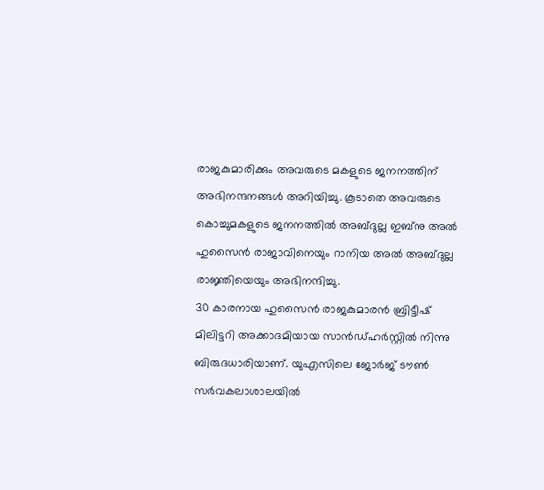രാജകുമാരിക്കും അവരുടെ മകളുടെ ജനനത്തിന് അഭിനന്ദനങ്ങൾ അറിയിച്ചു. കൂടാതെ അവരുടെ കൊച്ചുമകളുടെ ജനനത്തിൽ അബ്ദുല്ല ഇബ്നു അൽ ഹുസൈൻ രാജാവിനെയും റാനിയ അൽ അബ്ദുല്ല രാജ്ഞിയെയും അഭിനന്ദിച്ചു.
30 കാരനായ ഹുസൈൻ രാജകുമാരൻ ബ്രിട്ടീഷ് മിലിട്ടറി അക്കാദമിയായ സാൻഡ്ഹർസ്റ്റിൽ നിന്നു ബിരുദധാരിയാണ്. യുഎസിലെ ജോർജ് ടൗൺ സർവകലാശാലയിൽ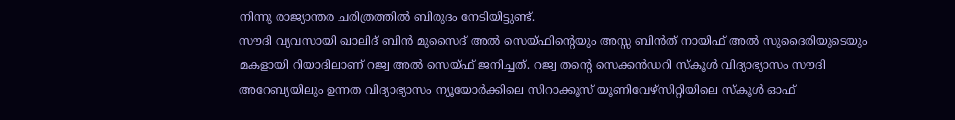നിന്നു രാജ്യാന്തര ചരിത്രത്തിൽ ബിരുദം നേടിയിട്ടുണ്ട്.
സൗദി വ്യവസായി ഖാലിദ് ബിൻ മുസൈദ് അൽ സെയ്ഫിന്റെയും അസ്സ ബിൻത് നായിഫ് അൽ സുദൈരിയുടെയും മകളായി റിയാദിലാണ് റജ്വ അൽ സെയ്ഫ് ജനിച്ചത്. റജ്വ തന്റെ സെക്കൻഡറി സ്കൂൾ വിദ്യാഭ്യാസം സൗദി അറേബ്യയിലും ഉന്നത വിദ്യാഭ്യാസം ന്യൂയോർക്കിലെ സിറാക്കൂസ് യൂണിവേഴ്സിറ്റിയിലെ സ്കൂൾ ഓഫ്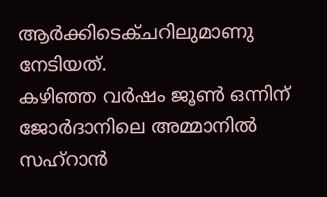ആർക്കിടെക്ചറിലുമാണു നേടിയത്.
കഴിഞ്ഞ വർഷം ജൂൺ ഒന്നിന് ജോർദാനിലെ അമ്മാനിൽ സഹ്റാൻ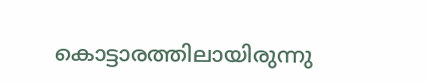കൊട്ടാരത്തിലായിരുന്നു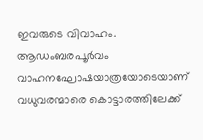ഇവരുടെ വിവാഹം. ആഡംബരപൂർവം വാഹനഘോഷയാത്രയോടെയാണ് വധുവരന്മാരെ കൊട്ടാരത്തിലേക്ക്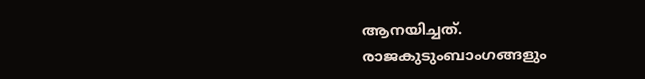ആനയിച്ചത്. രാജകുടുംബാംഗങ്ങളും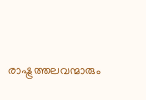രാഷ്ട്രത്തലവന്മാരും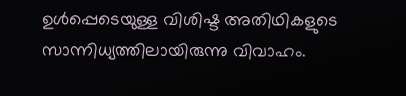ഉൾപ്പെടെയുള്ള വിശിഷ്ട അതിഥികളുടെ സാന്നിധ്യത്തിലായിരുന്നു വിവാഹം.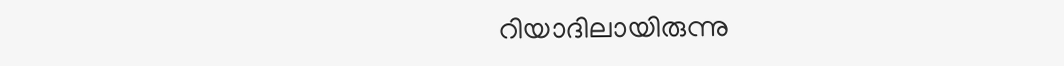റിയാദിലായിരുന്നു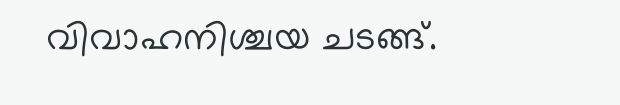വിവാഹനിശ്ചയ ചടങ്ങ്.